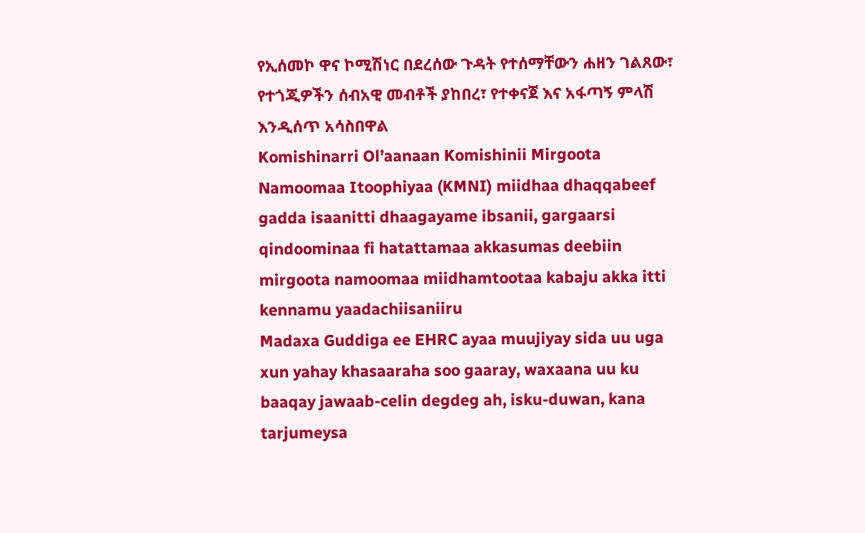የኢሰመኮ ዋና ኮሚሽነር በደረሰው ጉዳት የተሰማቸውን ሐዘን ገልጸው፣ የተጎጂዎችን ሰብአዊ መብቶች ያከበረ፣ የተቀናጀ እና አፋጣኝ ምላሽ እንዲሰጥ አሳስበዋል
Komishinarri Ol’aanaan Komishinii Mirgoota Namoomaa Itoophiyaa (KMNI) miidhaa dhaqqabeef gadda isaanitti dhaagayame ibsanii, gargaarsi qindoominaa fi hatattamaa akkasumas deebiin mirgoota namoomaa miidhamtootaa kabaju akka itti kennamu yaadachiisaniiru
Madaxa Guddiga ee EHRC ayaa muujiyay sida uu uga xun yahay khasaaraha soo gaaray, waxaana uu ku baaqay jawaab-celin degdeg ah, isku-duwan, kana tarjumeysa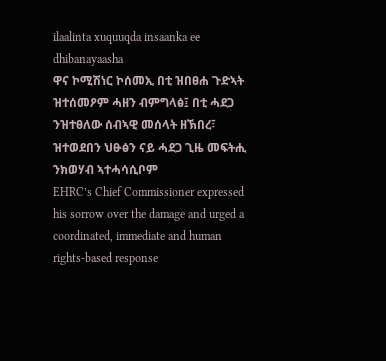ilaalinta xuquuqda insaanka ee dhibanayaasha
ዋና ኮሚሽነር ኮሰመኢ በቲ ዝበፀሐ ጉድኣት ዝተሰመዖም ሓዘን ብምግላፅ፤ በቲ ሓደጋ ንዝተፀለው ሰብኣዊ መሰላት ዘኽበረ፣ ዝተወደበን ህፁፅን ናይ ሓደጋ ጊዜ መፍትሒ ንክወሃብ ኣተሓሳሲቦም
EHRC’s Chief Commissioner expressed his sorrow over the damage and urged a coordinated, immediate and human rights-based response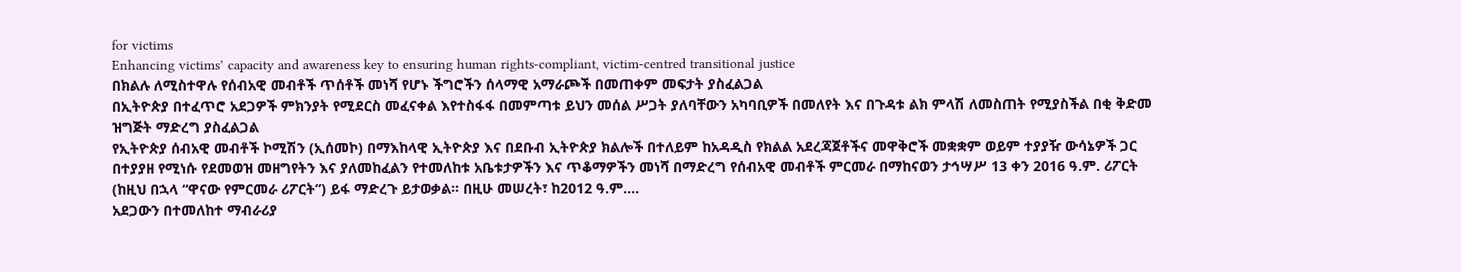for victims
Enhancing victims’ capacity and awareness key to ensuring human rights-compliant, victim-centred transitional justice
በክልሉ ለሚስተዋሉ የሰብአዊ መብቶች ጥሰቶች መነሻ የሆኑ ችግሮችን ሰላማዊ አማራጮች በመጠቀም መፍታት ያስፈልጋል
በኢትዮጵያ በተፈጥሮ አደጋዎች ምክንያት የሚደርስ መፈናቀል እየተስፋፋ በመምጣቱ ይህን መሰል ሥጋት ያለባቸውን አካባቢዎች በመለየት እና በጉዳቱ ልክ ምላሽ ለመስጠት የሚያስችል በቂ ቅድመ ዝግጅት ማድረግ ያስፈልጋል
የኢትዮጵያ ሰብአዊ መብቶች ኮሚሽን (ኢሰመኮ) በማእከላዊ ኢትዮጵያ እና በደቡብ ኢትዮጵያ ክልሎች በተለይም ከአዳዲስ የክልል አደረጃጀቶችና መዋቅሮች መቋቋም ወይም ተያያዥ ውሳኔዎች ጋር በተያያዘ የሚነሱ የደመወዝ መዘግየትን እና ያለመከፈልን የተመለከቱ አቤቱታዎችን እና ጥቆማዎችን መነሻ በማድረግ የሰብአዊ መብቶች ምርመራ በማከናወን ታኅሣሥ 13 ቀን 2016 ዓ.ም. ሪፖርት (ከዚህ በኋላ “ዋናው የምርመራ ሪፖርት”) ይፋ ማድረጉ ይታወቃል። በዚሁ መሠረት፣ ከ2012 ዓ.ም....
አደጋውን በተመለከተ ማብራሪያ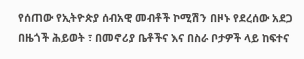የሰጠው የኢትዮጵያ ሰብአዊ መብቶች ኮሚሽን በዞኑ የደረሰው አደጋ በዜጎች ሕይወት ፣ በመኖሪያ ቤቶችና እና በስራ ቦታዎች ላይ ከፍተና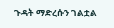ጉዳት ማድረሱን ገልቷል